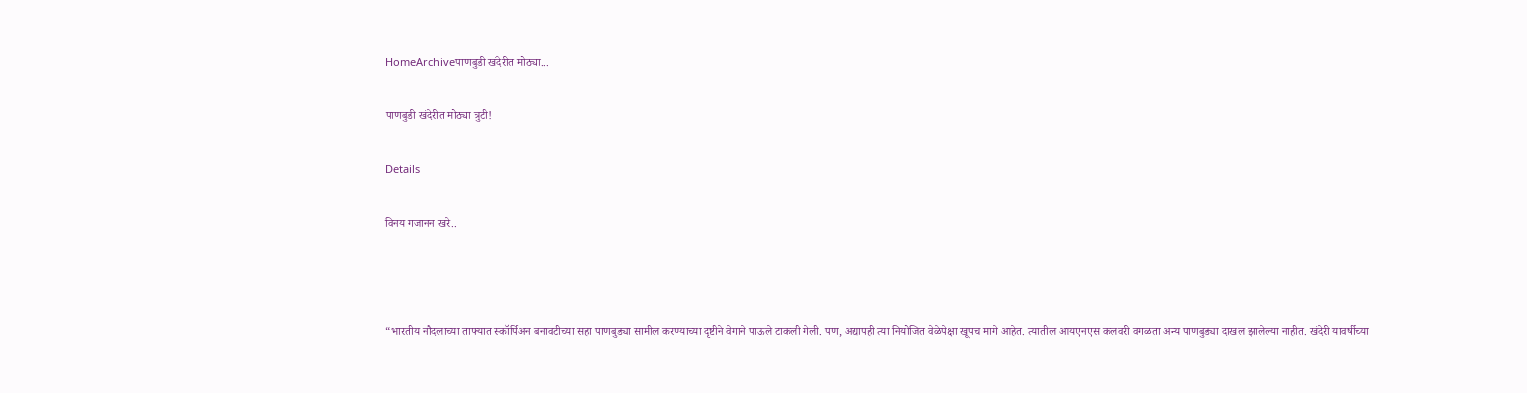HomeArchiveपाणबुडी खंदेरीत मोठ्या...

पाणबुडी खंदेरीत मोठ्या त्रुटी!

Details

विनय गजानन खरे..



“भारतीय नौदलाच्या ताफ्यात स्कॉर्पिअन बनावटीच्या सहा पाणबुड्या सामील करण्याच्या दृष्टीने वेगाने पाऊले टाकली गेली. पण, अद्यापही त्या नियोजित वेळेपेक्षा खूपच मागे आहेत. त्यातील आयएनएस कलवरी वगळता अन्य पाणबुड्या दाखल झालेल्या नाहीत. खंदेरी यावर्षीच्या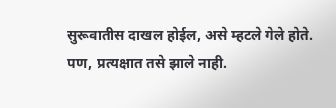सुरूवातीस दाखल होईल, असे म्हटले गेले होते. पण, प्रत्यक्षात तसे झाले नाही.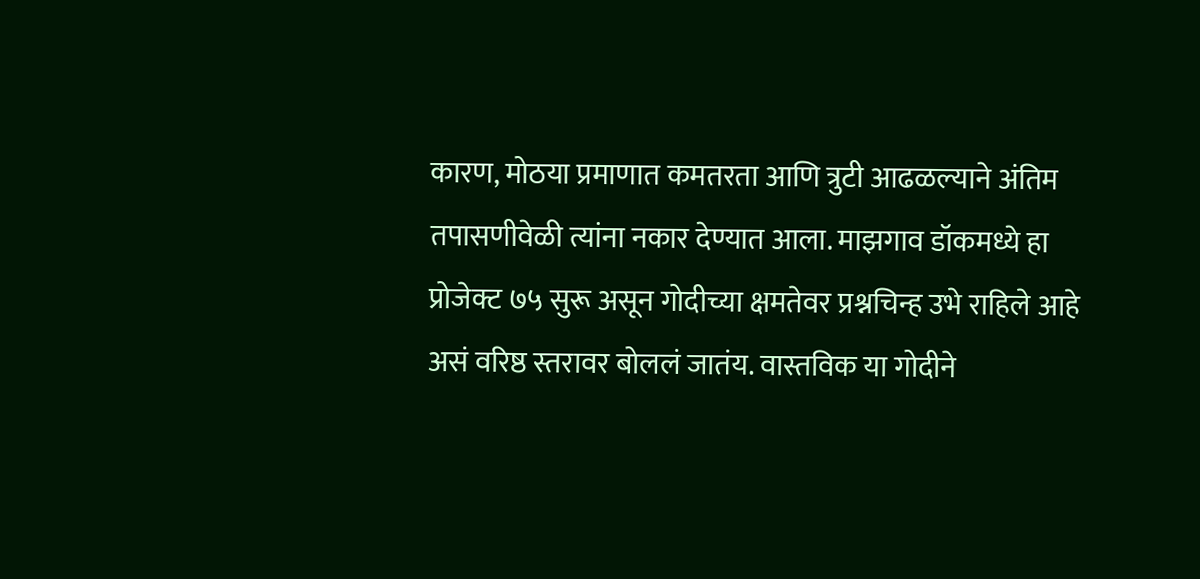कारण, मोठया प्रमाणात कमतरता आणि त्रुटी आढळल्याने अंतिम तपासणीवेळी त्यांना नकार देण्यात आला. माझगाव डॉकमध्ये हा प्रोजेक्ट ७५ सुरू असून गोदीच्या क्षमतेवर प्रश्नचिन्ह उभे राहिले आहे असं वरिष्ठ स्तरावर बोललं जातंय. वास्तविक या गोदीने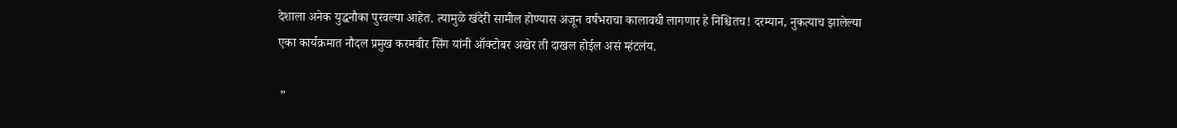देशाला अनेक युद्धनौका पुरवल्या आहेत. त्यामुळे खंदेरी सामील होण्यास अजून वर्षभराचा कालावधी लागणार हे निश्चितच! दरम्यान, नुकत्याच झालेल्या एका कार्यक्रमात नौदल प्रमुख करमबीर सिंग यांनी ऑक्टोबर अखेर ती दाखल होईल असं म्हंटलंय.

 ”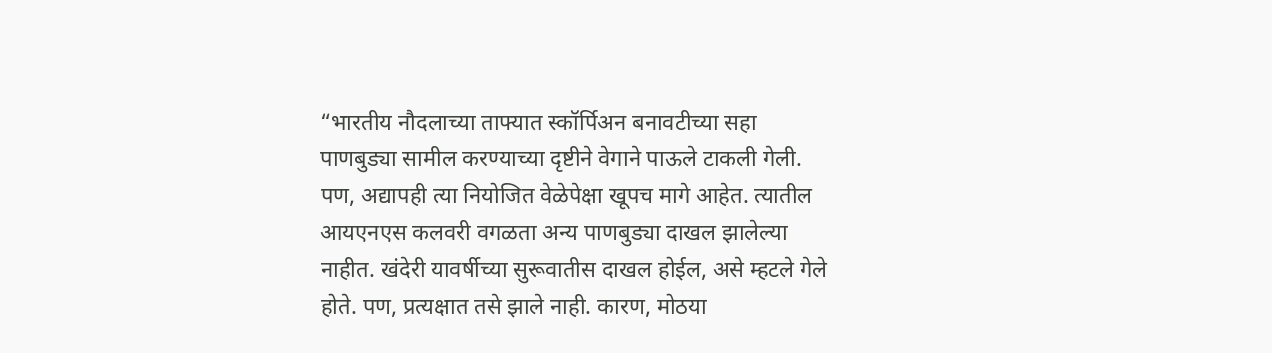“भारतीय नौदलाच्या ताफ्यात स्कॉर्पिअन बनावटीच्या सहा पाणबुड्या सामील करण्याच्या दृष्टीने वेगाने पाऊले टाकली गेली. पण, अद्यापही त्या नियोजित वेळेपेक्षा खूपच मागे आहेत. त्यातील आयएनएस कलवरी वगळता अन्य पाणबुड्या दाखल झालेल्या नाहीत. खंदेरी यावर्षीच्या सुरूवातीस दाखल होईल, असे म्हटले गेले होते. पण, प्रत्यक्षात तसे झाले नाही. कारण, मोठया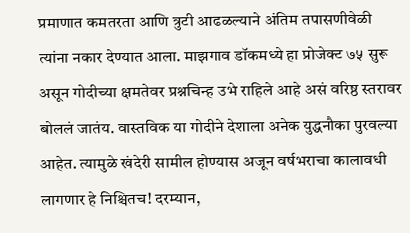प्रमाणात कमतरता आणि त्रुटी आढळल्याने अंतिम तपासणीवेळी त्यांना नकार देण्यात आला. माझगाव डॉकमध्ये हा प्रोजेक्ट ७५ सुरू असून गोदीच्या क्षमतेवर प्रश्नचिन्ह उभे राहिले आहे असं वरिष्ठ स्तरावर बोललं जातंय. वास्तविक या गोदीने देशाला अनेक युद्धनौका पुरवल्या आहेत. त्यामुळे खंदेरी सामील होण्यास अजून वर्षभराचा कालावधी लागणार हे निश्चितच! दरम्यान,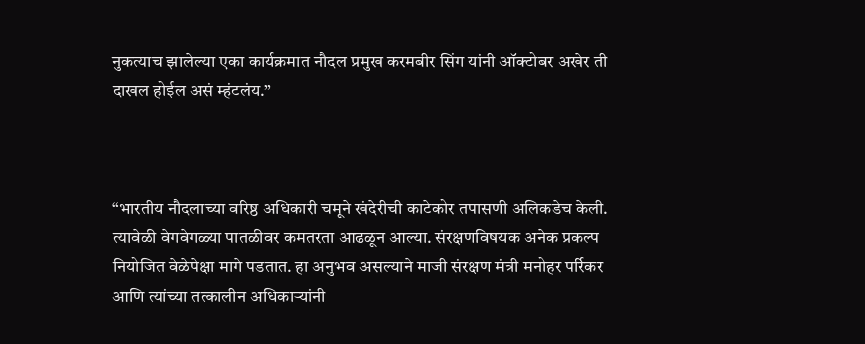नुकत्याच झालेल्या एका कार्यक्रमात नौदल प्रमुख करमबीर सिंग यांनी ऑक्टोबर अखेर ती दाखल होईल असं म्हंटलंय.”



“भारतीय नौदलाच्या वरिष्ठ अधिकारी चमूने खंदेरीची काटेकोर तपासणी अलिकडेच केली. त्यावेळी वेगवेगळ्या पातळीवर कमतरता आढळून आल्या. संरक्षणविषयक अनेक प्रकल्प नियोजित वेळेपेक्षा मागे पडतात. हा अनुभव असल्याने माजी संरक्षण मंत्री मनोहर पर्रिकर आणि त्यांच्या तत्कालीन अधिकाऱ्यांनी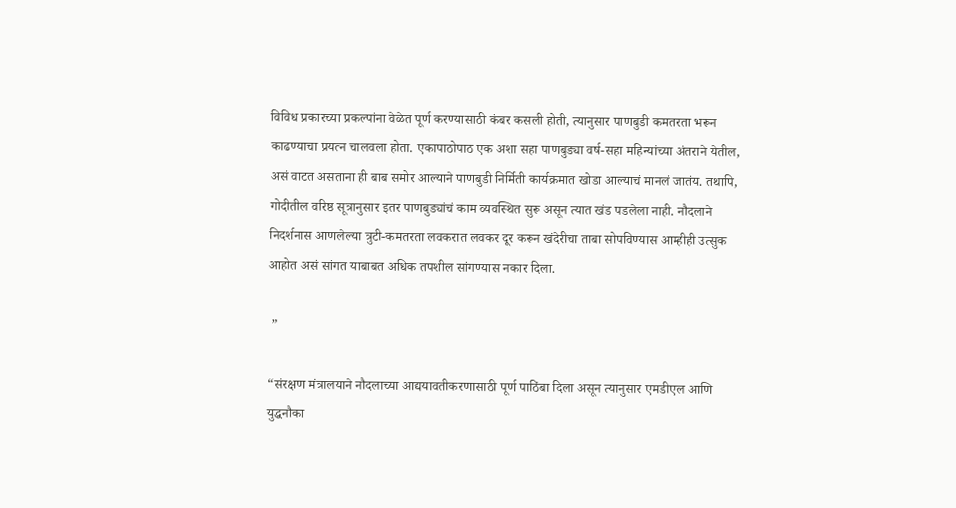विविध प्रकारच्या प्रकल्पांना वेळेत पूर्ण करण्यासाठी कंबर कसली होती, त्यानुसार पाणबुडी कमतरता भरून काढण्याचा प्रयत्न चालवला होता. एकापाठोपाठ एक अशा सहा पाणबुड्या वर्ष-सहा महिन्यांच्या अंतराने येतील, असं वाटत असताना ही बाब समोर आल्याने पाणबुडी निर्मिती कार्यक्रमात खोडा आल्याचं मानलं जातंय. तथापि, गोदीतील वरिष्ठ सूत्रानुसार इतर पाणबुड्यांचं काम व्यवस्थित सुरू असून त्यात खंड पडलेला नाही. नौदलाने निदर्शनास आणलेल्या त्रुटी-कमतरता लवकरात लवकर दूर करून खंदेरीचा ताबा सोपविण्यास आम्हीही उत्सुक आहोत असं सांगत याबाबत अधिक तपशील सांगण्यास नकार दिला.

 ”

“संरक्षण मंत्रालयाने नौदलाच्या आद्ययावतीकरणासाठी पूर्ण पाठिंबा दिला असून त्यानुसार एमडीएल आणि युद्धनौका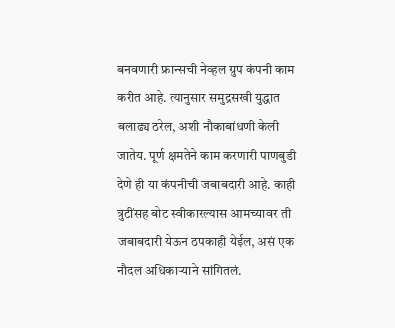बनवणारी फ्रान्सची नेव्हल ग्रुप कंपनी काम करीत आहे. त्यानुसार समुद्रसखी युद्धात बलाढ्य ठरेल, अशी नौकाबांधणी केली जातेय. पूर्ण क्षमतेने काम करणारी पाणबुडी देणे ही या कंपनीची जबाबदारी आहे. काही त्रुटींसह बोट स्वीकारल्यास आमच्यावर ती जबाबदारी येऊन ठपकाही येईल, असं एक नौदल अधिकाऱ्याने सांगितलं.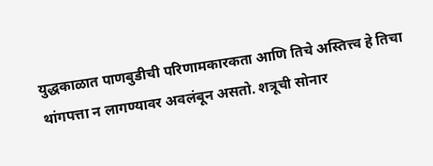युद्धकाळात पाणबुडीची परिणामकारकता आणि तिचे अस्तित्त्व हे तिचा थांगपत्ता न लागण्यावर अवलंबून असतो. शत्रूची सोनार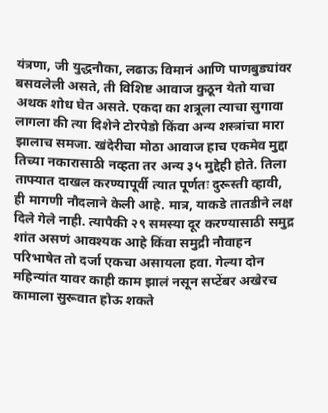यंत्रणा, जी युद्धनौका, लढाऊ विमानं आणि पाणबुड्यांवर बसवलेली असते, ती विशिष्ट आवाज कुठून येतो याचा अथक शोध घेत असते. एकदा का शत्रूला त्याचा सुगावा लागला की त्या दिशेने टोरपेडो किंवा अन्य शस्त्रांचा मारा झालाच समजा. खंदेरीचा मोठा आवाज हाच एकमेव मुद्दा तिच्या नकारासाठी नव्हता तर अन्य ३५ मुद्देही होते. तिला ताफ्यात दाखल करण्यापूर्वी त्यात पूर्णतः दुरूस्ती व्हावी, ही मागणी नौदलाने केली आहे. मात्र, याकडे तातडीने लक्ष दिले गेले नाही. त्यापैकी २९ समस्या दूर करण्यासाठी समुद्र शांत असणं आवश्यक आहे किंवा समुद्री नौवाहन परिभाषेत तो दर्जा एकचा असायला हवा. गेल्या दोन महिन्यांत यावर काही काम झालं नसून सप्टेंबर अखेरच कामाला सुरूवात होऊ शकते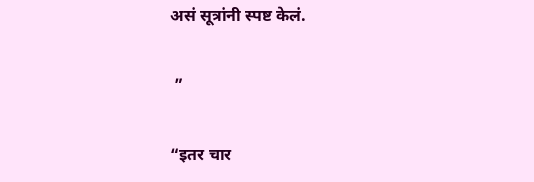असं सूत्रांनी स्पष्ट केलं.

 ”

“इतर चार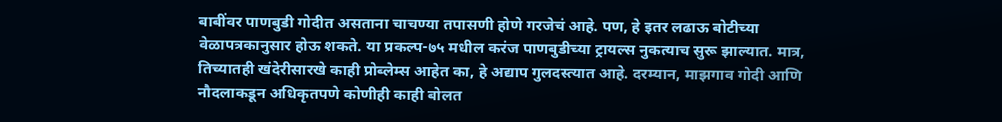बाबींवर पाणबुडी गोदीत असताना चाचण्या तपासणी होणे गरजेचं आहे. पण, हे इतर लढाऊ बोटीच्या वेळापत्रकानुसार होऊ शकते. या प्रकल्प-७५ मधील करंज पाणबुडीच्या ट्रायल्स नुकत्याच सुरू झाल्यात. मात्र, तिच्यातही खंदेरीसारखे काही प्रोब्लेम्स आहेत का, हे अद्याप गुलदस्त्यात आहे. दरम्यान, माझगाव गोदी आणि नौदलाकडून अधिकृतपणे कोणीही काही बोलत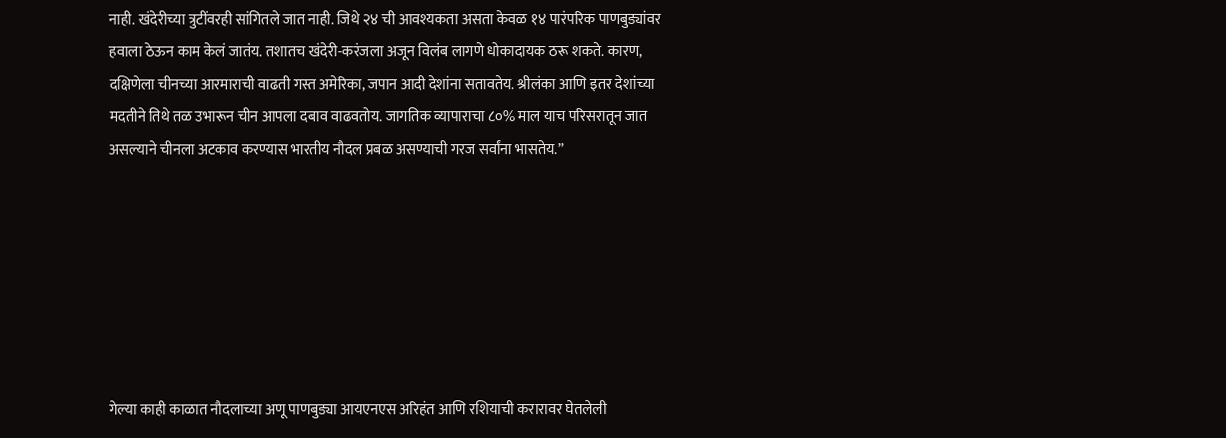नाही. खंदेरीच्या त्रुटींवरही सांगितले जात नाही. जिथे २४ ची आवश्यकता असता केवळ १४ पारंपरिक पाणबुड्यांवर हवाला ठेऊन काम केलं जातंय. तशातच खंदेरी-करंजला अजून विलंब लागणे धोकादायक ठरू शकते. कारण, दक्षिणेला चीनच्या आरमाराची वाढती गस्त अमेरिका, जपान आदी देशांना सतावतेय. श्रीलंका आणि इतर देशांच्या मदतीने तिथे तळ उभारून चीन आपला दबाव वाढवतोय. जागतिक व्यापाराचा ८०% माल याच परिसरातून जात असल्याने चीनला अटकाव करण्यास भारतीय नौदल प्रबळ असण्याची गरज सर्वांना भासतेय.”







गेल्या काही काळात नौदलाच्या अणू पाणबुड्या आयएनएस अरिहंत आणि रशियाची करारावर घेतलेली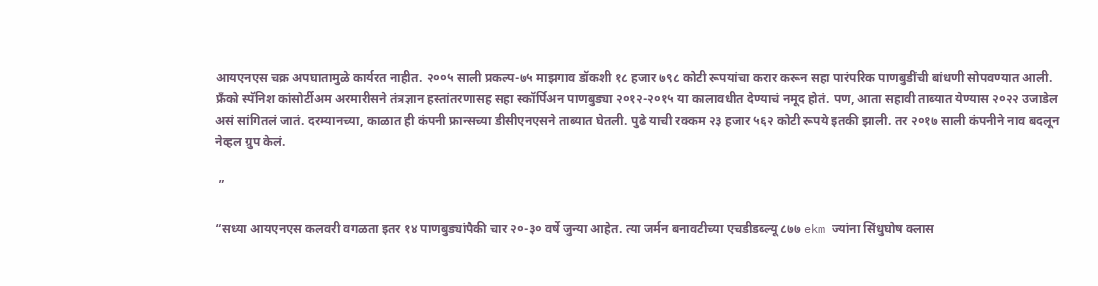आयएनएस चक्र अपघातामुळे कार्यरत नाहीत. २००५ साली प्रकल्प-७५ माझगाव डॉकशी १८ हजार ७९८ कोटी रूपयांचा करार करून सहा पारंपरिक पाणबुडींची बांधणी सोपवण्यात आली. फ्रॅंको स्पॅनिश कांसोर्टीअम अरमारीसने तंत्रज्ञान हस्तांतरणासह सहा स्कॉर्पिअन पाणबुड्या २०१२-२०१५ या कालावधीत देण्याचं नमूद होतं. पण, आता सहावी ताब्यात येण्यास २०२२ उजाडेल असं सांगितलं जातं. दरम्यानच्या, काळात ही कंपनी फ्रान्सच्या डीसीएनएसने ताब्यात घेतली. पुढे याची रक्कम २३ हजार ५६२ कोटी रूपये इतकी झाली. तर २०१७ साली कंपनीने नाव बदलून नेव्हल ग्रुप केलं.

 ”

“सध्या आयएनएस कलवरी वगळता इतर १४ पाणबुड्यांपैकी चार २०-३० वर्षे जुन्या आहेत. त्या जर्मन बनावटीच्या एचडीडब्ल्यू ८७७ ekm ज्यांना सिंधुघोष क्लास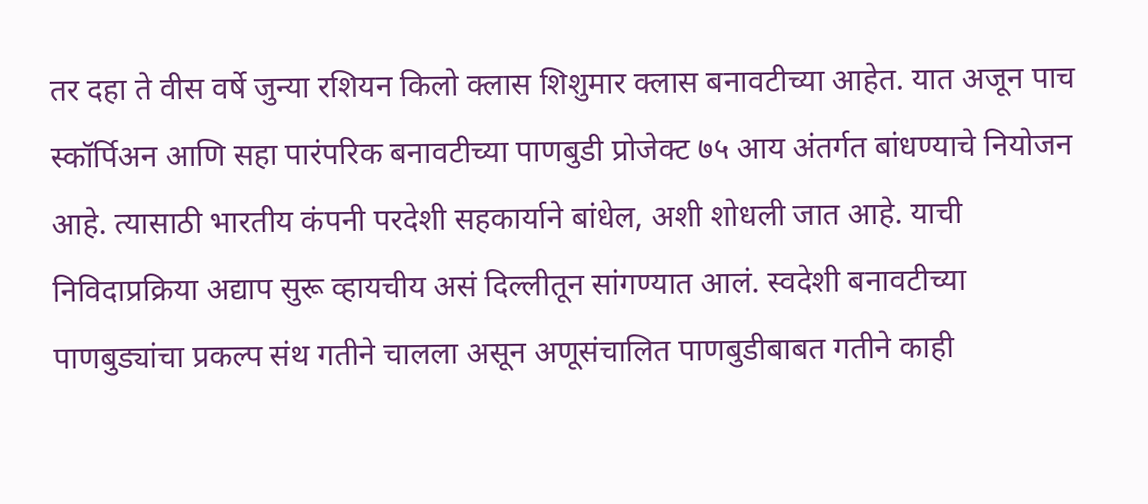तर दहा ते वीस वर्षे जुन्या रशियन किलो क्लास शिशुमार क्लास बनावटीच्या आहेत. यात अजून पाच स्कॉर्पिअन आणि सहा पारंपरिक बनावटीच्या पाणबुडी प्रोजेक्ट ७५ आय अंतर्गत बांधण्याचे नियोजन आहे. त्यासाठी भारतीय कंपनी परदेशी सहकार्याने बांधेल, अशी शोधली जात आहे. याची निविदाप्रक्रिया अद्याप सुरू व्हायचीय असं दिल्लीतून सांगण्यात आलं. स्वदेशी बनावटीच्या पाणबुड्यांचा प्रकल्प संथ गतीने चालला असून अणूसंचालित पाणबुडीबाबत गतीने काही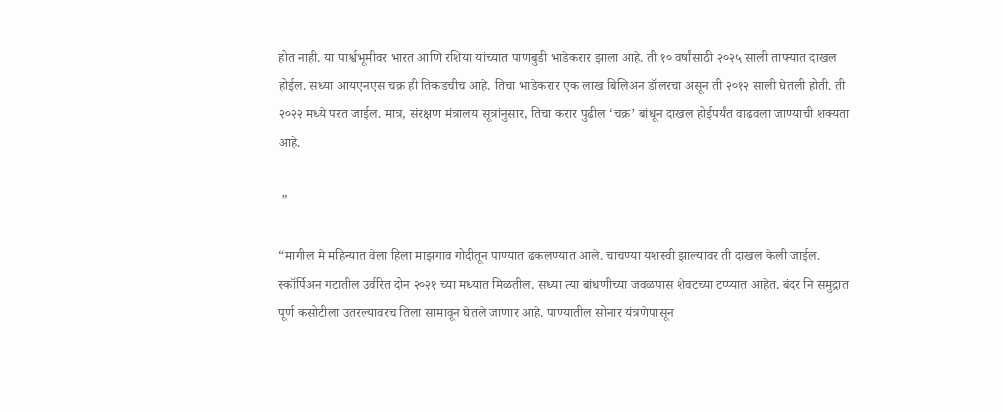होत नाही. या पार्श्वभूमीवर भारत आणि रशिया यांच्यात पाणबुडी भाडेकरार झाला आहे. ती १० वर्षांसाठी २०२५ साली ताफ्यात दाखल होईल. सध्या आयएनएस चक्र ही तिकडचीच आहे. तिचा भाडेकरार एक लाख बिलिअन डॉलरचा असून ती २०१२ साली घेतली होती. ती २०२२ मध्ये परत जाईल. मात्र, संरक्षण मंत्रालय सूत्रांनुसार, तिचा करार पुढील ‘चक्र’ बांधून दाखल होईपर्यंत वाढवला जाण्याची शक्यता आहे.

 ”

“मागील मे महिन्यात वेला हिला माझगाव गोदीतून पाण्यात ढकलण्यात आले. चाचण्या यशस्वी झाल्यावर ती दाखल केली जाईल. स्कॉर्पिअन गटातील उर्वरित दोन २०२१ च्या मध्यात मिळतील. सध्या त्या बांधणीच्या जवळपास शेवटच्या टप्प्यात आहेत. बंदर नि समुद्रात पूर्ण कसोटीला उतरल्यावरच तिला सामावून घेतले जाणार आहे. पाण्यातील सोनार यंत्रणेपासून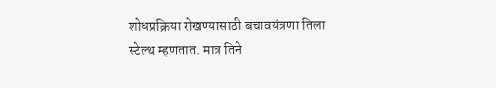शोधप्रक्रिया रोखण्यासाठी बचावयंत्रणा तिला स्टेल्थ म्हणतात. मात्र तिने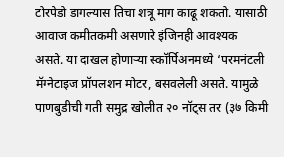टोरपेडो डागल्यास तिचा शत्रू माग काढू शकतो. यासाठी आवाज कमीतकमी असणारे इंजिनही आवश्यक असते. या दाखल होणाऱ्या स्कॉर्पिअनमध्ये ‘परमनंटली मॅग्नेटाइज प्रॉपलशन मोटर, बसवलेली असते. यामुळे पाणबुडीची गती समुद्र खोलीत २० नॉट्स तर (३७ किमी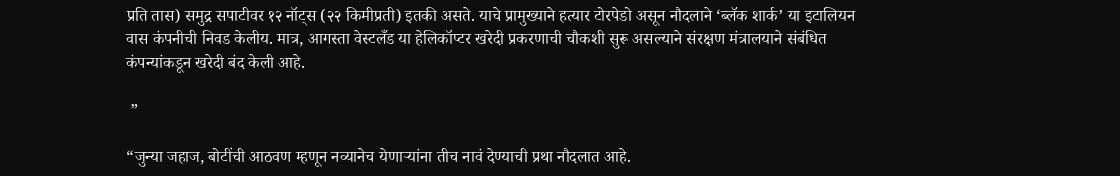प्रति तास) समुद्र सपाटीवर १२ नॉट्स (२२ किमीप्रती) इतकी असते. याचे प्रामुख्याने हत्यार टोरपेडो असून नौदलाने ‘ब्लॅक शार्क’ या इटालियन वास कंपनीची निवड केलीय. मात्र, आगस्ता वेस्टलँड या हेलिकॉप्टर खरेदी प्रकरणाची चौकशी सुरू असल्याने संरक्षण मंत्रालयाने संबंधित कंपन्यांकडून खरेदी बंद केली आहे.

 ”

“जुन्या जहाज, बोटींची आठवण म्हणून नव्यानेच येणाऱ्यांना तीच नावं देण्याची प्रथा नौदलात आहे.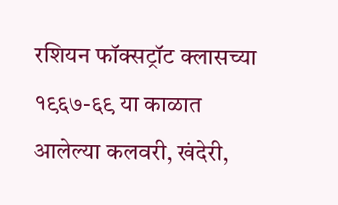रशियन फॉक्सट्रॉट क्लासच्या १९६७-६९ या काळात आलेल्या कलवरी, खंदेरी,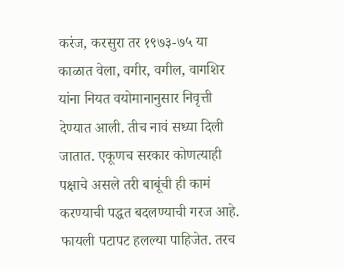करंज, करसुरा तर १९७३-७५ या काळात वेला, वगीर, वगील, वागशिर यांना नियत वयोमानानुसार निवृत्ती देण्यात आली. तीच नावं सध्या दिली जातात. एकूणच सरकार कोणत्याही पक्षाचे असले तरी बाबूंची ही कामं करण्याची पद्धत बदलण्याची गरज आहे. फायली पटापट हलल्या पाहिजेत. तरच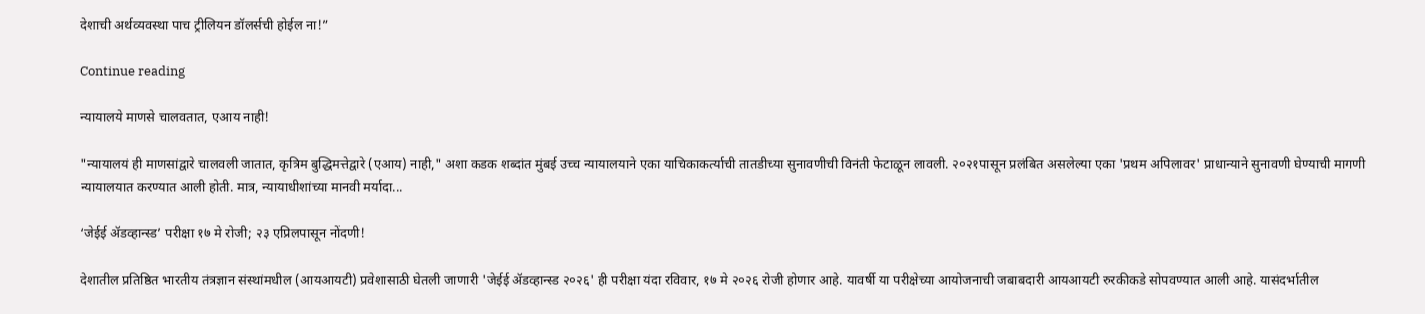देशाची अर्थव्यवस्था पाच ट्रीलियन डॉलर्सची होईल ना!”

Continue reading

न्यायालये माणसे चालवतात, एआय नाही!

"न्यायालयं ही माणसांद्वारे चालवली जातात, कृत्रिम बुद्धिमत्तेद्वारे (एआय) नाही," अशा कडक शब्दांत मुंबई उच्च न्यायालयाने एका याचिकाकर्त्याची तातडीच्या सुनावणीची विनंती फेटाळून लावली. २०२१पासून प्रलंबित असलेल्या एका 'प्रथम अपिलावर' प्राधान्याने सुनावणी घेण्याची मागणी न्यायालयात करण्यात आली होती. मात्र, न्यायाधीशांच्या मानवी मर्यादा...

‘जेईई ॲडव्हान्स्ड’ परीक्षा १७ मे रोजी; २३ एप्रिलपासून नोंदणी!

देशातील प्रतिष्ठित भारतीय तंत्रज्ञान संस्थांमधील (आयआयटी) प्रवेशासाठी घेतली जाणारी 'जेईई ॲडव्हान्स्ड २०२६' ही परीक्षा यंदा रविवार, १७ मे २०२६ रोजी होणार आहे. यावर्षी या परीक्षेच्या आयोजनाची जबाबदारी आयआयटी रुरकीकडे सोपवण्यात आली आहे. यासंदर्भातील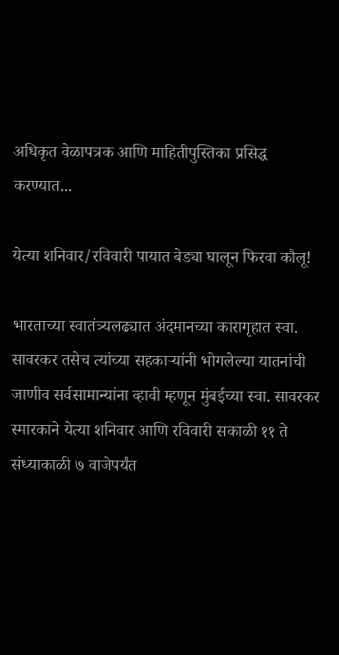अधिकृत वेळापत्रक आणि माहितीपुस्तिका प्रसिद्ध करण्यात...

येत्या शनिवार/रविवारी पायात बेड्या घालून फिरवा कौलू!

भारताच्या स्वातंत्र्यलढ्यात अंदमानच्या कारागृहात स्वा. सावरकर तसेच त्यांच्या सहकाऱ्यांनी भोगलेल्या यातनांची जाणीव सर्वसामान्यांना व्हावी म्हणून मुंबईच्या स्वा. सावरकर स्मारकाने येत्या शनिवार आणि रविवारी सकाळी ११ ते संध्याकाळी ७ वाजेपर्यंत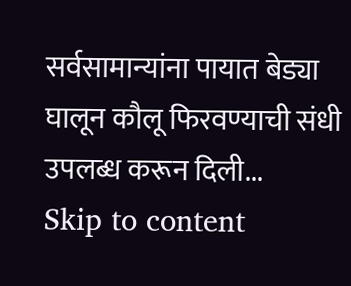सर्वसामान्यांना पायात बेड्या घालून कौलू फिरवण्याची संधी उपलब्ध करून दिली...
Skip to content